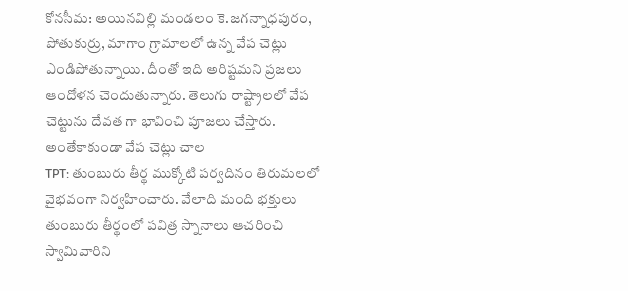కోనసీమ: అయినవిల్లి మండలం కె.జగన్నాధపురం, పోతుకుర్రు, మాగాం గ్రామాలలో ఉన్న వేప చెట్లు ఎండిపోతున్నాయి. దీంతో ఇది అరిష్టమని ప్రజలు ఆందోళన చెందుతున్నారు. తెలుగు రాష్ట్రాలలో వేప చెట్టును దేవత గా భావించి పూజలు చేస్తారు. అంతేకాకుండా వేప చెట్లు చాల
TPT: తుంబురు తీర్థ ముక్కోటి పర్వదినం తిరుమలలో వైభవంగా నిర్వహించారు. వేలాది మంది భక్తులు తుంబురు తీర్థంలో పవిత్ర స్నానాలు ఆచరించి స్వామివారిని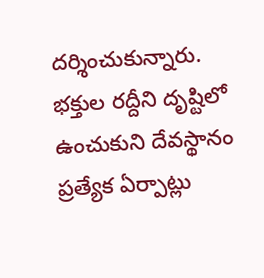దర్శించుకున్నారు. భక్తుల రద్దీని దృష్టిలో ఉంచుకుని దేవస్థానం ప్రత్యేక ఏర్పాట్లు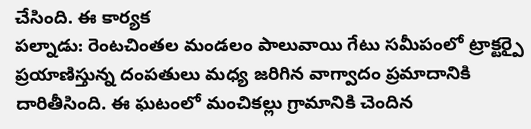చేసింది. ఈ కార్యక
పల్నాడు: రెంటచింతల మండలం పాలువాయి గేటు సమీపంలో ట్రాక్టర్పై ప్రయాణిస్తున్న దంపతులు మధ్య జరిగిన వాగ్వాదం ప్రమాదానికి దారితీసింది. ఈ ఘటంలో మంచికల్లు గ్రామానికి చెందిన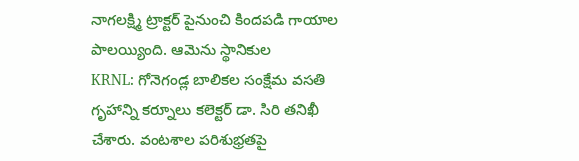నాగలక్ష్మి ట్రాక్టర్ పైనుంచి కిందపడి గాయాల పాలయ్యింది. ఆమెను స్థానికుల
KRNL: గోనెగండ్ల బాలికల సంక్షేమ వసతి గృహాన్ని కర్నూలు కలెక్టర్ డా. సిరి తనిఖీ చేశారు. వంటశాల పరిశుభ్రతపై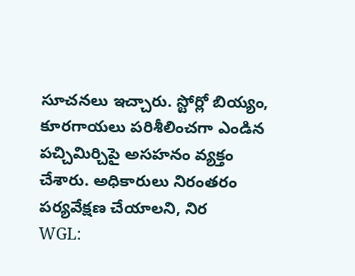సూచనలు ఇచ్చారు. స్టోర్లో బియ్యం, కూరగాయలు పరిశీలించగా ఎండిన పచ్చిమిర్చిపై అసహనం వ్యక్తం చేశారు. అధికారులు నిరంతరం పర్యవేక్షణ చేయాలని, నిర
WGL: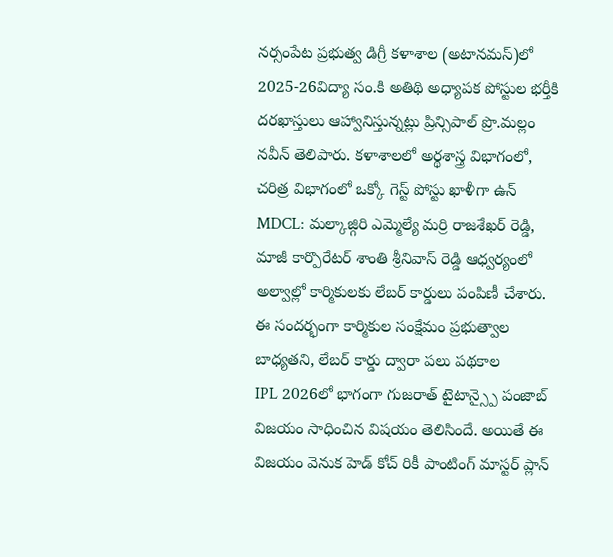నర్సంపేట ప్రభుత్వ డిగ్రీ కళాశాల (అటానమస్)లో 2025-26విద్యా సం.కి అతిథి అధ్యాపక పోస్టుల భర్తీకి దరఖాస్తులు ఆహ్వానిస్తున్నట్లు ప్రిన్సిపాల్ ప్రొ.మల్లం నవీన్ తెలిపారు. కళాశాలలో అర్థశాస్త్ర విభాగంలో, చరిత్ర విభాగంలో ఒక్కో గెస్ట్ పోస్టు ఖాళీగా ఉన్
MDCL: మల్కాజ్గిరి ఎమ్మెల్యే మర్రి రాజశేఖర్ రెడ్డి, మాజీ కార్పొరేటర్ శాంతి శ్రీనివాస్ రెడ్డి ఆధ్వర్యంలో అల్వాల్లో కార్మికులకు లేబర్ కార్డులు పంపిణీ చేశారు. ఈ సందర్భంగా కార్మికుల సంక్షేమం ప్రభుత్వాల బాధ్యతని, లేబర్ కార్డు ద్వారా పలు పథకాల
IPL 2026లో భాగంగా గుజరాత్ టైటాన్స్పై పంజాబ్ విజయం సాధించిన విషయం తెలిసిందే. అయితే ఈ విజయం వెనుక హెడ్ కోచ్ రికీ పాంటింగ్ మాస్టర్ ప్లాన్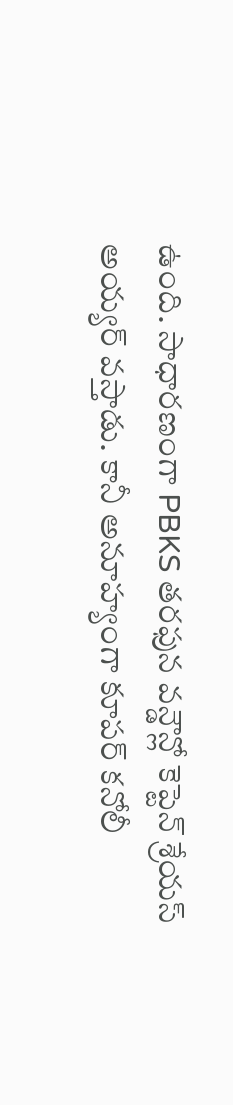ఉంది. సాధారణంగా PBKS తరఫున వన్డౌన్లో కెప్టెన్ శ్రేయస్ అయ్యర్ వస్తాడు. కానీ అనూహ్యంగా కూపర్ కనోలీ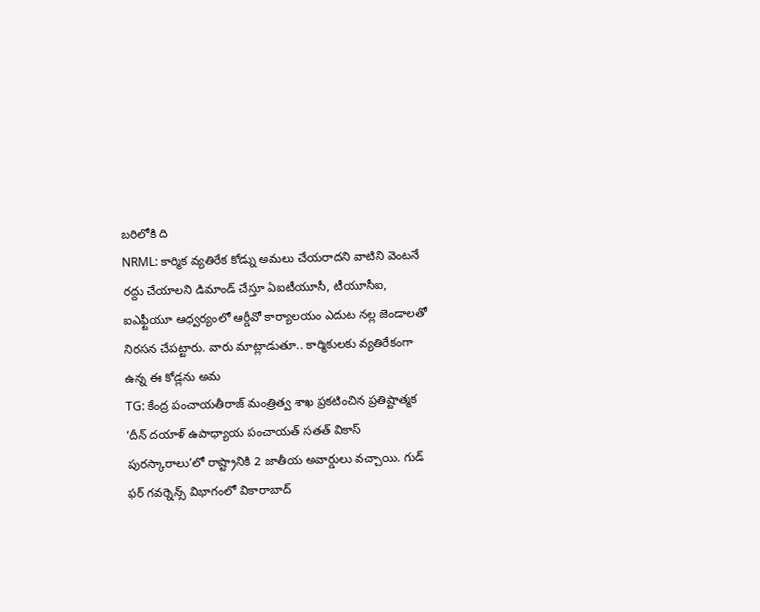బరిలోకి ది
NRML: కార్మిక వ్యతిరేక కోడ్ను అమలు చేయరాదని వాటిని వెంటనే రద్దు చేయాలని డిమాండ్ చేస్తూ ఏఐటీయూసీ, టీయూసీఐ, ఐఎఫ్టీయూ ఆధ్వర్యంలో ఆర్డీవో కార్యాలయం ఎదుట నల్ల జెండాలతో నిరసన చేపట్టారు. వారు మాట్లాడుతూ.. కార్మికులకు వ్యతిరేకంగా ఉన్న ఈ కోడ్లను అమ
TG: కేంద్ర పంచాయతీరాజ్ మంత్రిత్వ శాఖ ప్రకటించిన ప్రతిష్టాత్మక ‘దీన్ దయాళ్ ఉపాధ్యాయ పంచాయత్ సతత్ వికాస్ పురస్కారాలు’లో రాష్ట్రానికి 2 జాతీయ అవార్డులు వచ్చాయి. గుడ్ ఫర్ గవర్నెన్స్ విభాగంలో వికారాబాద్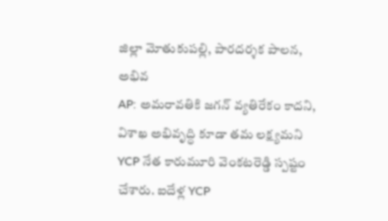జిల్లా మోతుకుపల్లి, పారదర్శక పాలన, అభివ
AP: అమరావతికి జగన్ వ్యతిరేకం కాదని, విశాఖ అభివృద్ధి కూడా తమ లక్ష్యమని YCP నేత కారుమూరి వెంకటరెడ్డి స్పష్టం చేశారు. ఐదేళ్ల YCP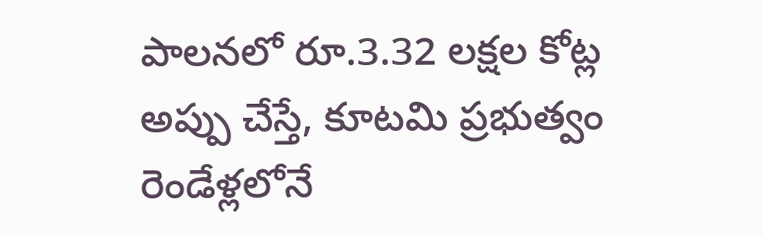పాలనలో రూ.3.32 లక్షల కోట్ల అప్పు చేస్తే, కూటమి ప్రభుత్వం రెండేళ్లలోనే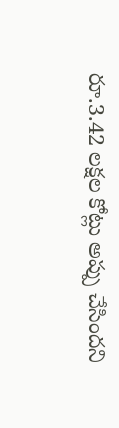రూ.3.42 లక్షల కోట్లు అప్పు చేసిందని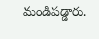మండిపడ్డారు.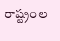రాష్ట్రంల